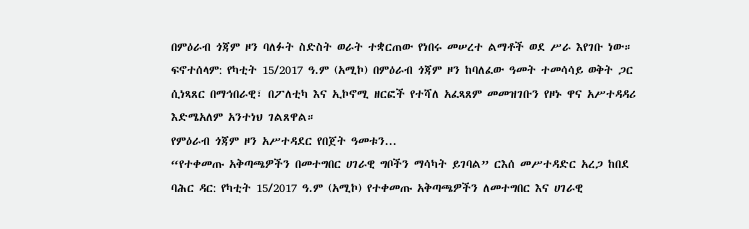በምዕራብ ጎጃም ዞን ባለፉት ስድስት ወራት ተቋርጠው የነበሩ መሠረተ ልማቶች ወደ ሥራ እየገቡ ነው።
ፍኖተሰላም: የካቲት 15/2017 ዓ.ም (አሚኮ) በምዕራብ ጎጃም ዞን ከባለፈው ዓመት ተመሳሳይ ወቅት ጋር ሲነጻጸር በማኅበራዊ፣ በፖለቲካ እና ኢኮኖሚ ዘርፎች የተሻለ አፈጻጸም መመዝገቡን የዞኑ ዋና አሥተዳዳሪ እድሜአለም አንተነህ ገልጸዋል።
የምዕራብ ጎጃም ዞን አሥተዳደር የበጀት ዓመቱን...
“የተቀመጡ አቅጣጫዎችን በመተግበር ሀገራዊ ግቦችን ማሳካት ይገባል” ርእሰ መሥተዳድር አረጋ ከበደ
ባሕር ዳር: የካቲት 15/2017 ዓ.ም (አሚኮ) የተቀመጡ አቅጣጫዎችን ለመተግበር እና ሀገራዊ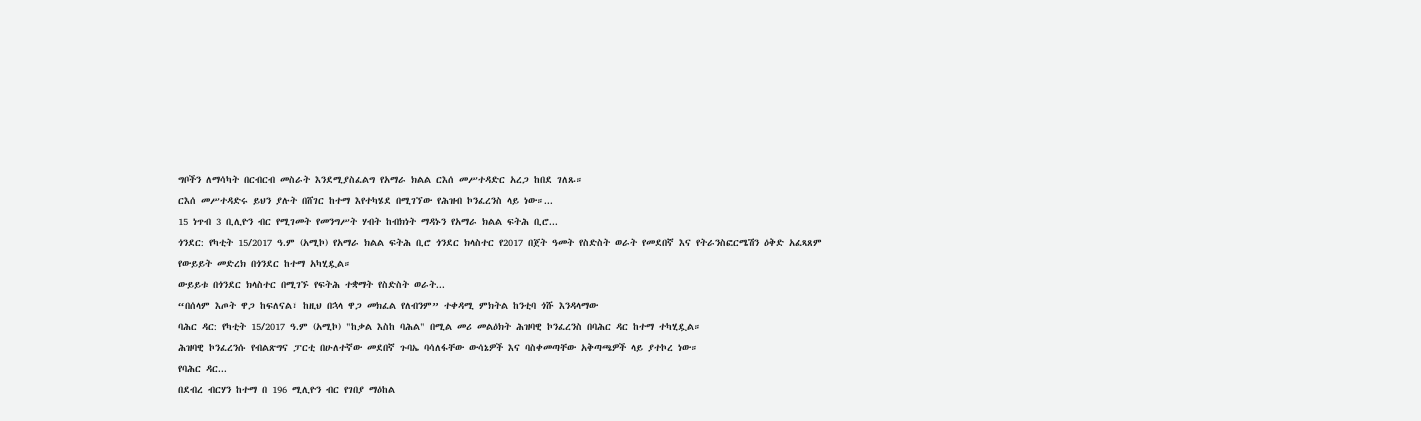ግቦችን ለማሳካት በርብርብ መስራት እንደሚያስፈልግ የአማራ ክልል ርእሰ መሥተዳድር አረጋ ከበደ ገለጹ።
ርእሰ መሥተዳድሩ ይህን ያሉት በሸገር ከተማ እየተካሄደ በሚገኘው የሕዝብ ኮንፈረንስ ላይ ነው።...
15 ነጥብ 3 ቢሊዮን ብር የሚገመት የመንግሥት ሃብት ከብክነት ማዳኑን የአማራ ክልል ፍትሕ ቢሮ...
ጎንደር: የካቲት 15/2017 ዓ.ም (አሚኮ) የአማራ ክልል ፍትሕ ቢሮ ጎንደር ክላስተር የ2017 በጀት ዓመት የስድስት ወራት የመደበኛ እና የትራንስፎርሜሽን ዕቅድ አፈጻጸም የውይይት መድረክ በጎንደር ከተማ አካሂዷል።
ውይይቱ በጎንደር ክላስተር በሚገኙ የፍትሕ ተቋማት የስድስት ወራት...
“በሰላም እጦት ዋጋ ከፍለናል፣ ከዚህ በኋላ ዋጋ መክፈል የለብንም” ተቀዳሚ ምክትል ከንቲባ ጎሹ እንዳላማው
ባሕር ዳር: የካቲት 15/2017 ዓ.ም (አሚኮ) "ከቃል እስከ ባሕል" በሚል መሪ መልዕክት ሕዝባዊ ኮንፈረንስ በባሕር ዳር ከተማ ተካሂዷል።
ሕዝባዊ ኮንፈረንሱ የብልጽግና ፓርቲ በሁለተኛው መደበኛ ጉባኤ ባሳለፋቸው ውሳኔዎች እና ባስቀመጣቸው አቅጣጫዎች ላይ ያተኮረ ነው።
የባሕር ዳር...
በደብረ ብርሃን ከተማ በ 196 ሚሊዮን ብር የገበያ ማዕከል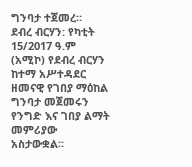ግንባታ ተጀመረ።
ደብረ ብርሃን: የካቲት 15/2017 ዓ.ም (አሚኮ) የደብረ ብርሃን ከተማ አሥተዳደር ዘመናዊ የገበያ ማዕከል ግንባታ መጀመሩን የንግድ እና ገበያ ልማት መምሪያው አስታውቋል።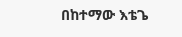በከተማው እቴጌ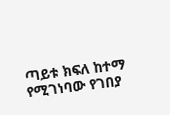ጣይቱ ክፍለ ከተማ የሚገነባው የገበያ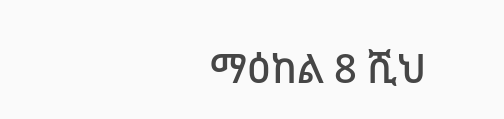ማዕከል 8 ሺህ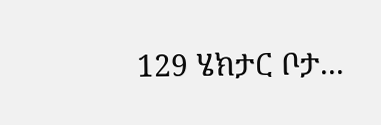129 ሄክታር ቦታ...